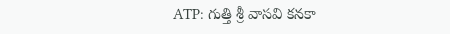ATP: గుత్తి శ్రీ వాసవి కనకా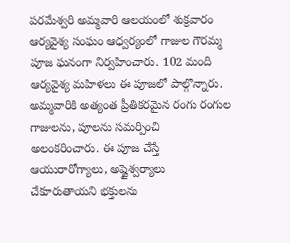పరమేశ్వరి అమ్మవారి ఆలయంలో శుక్రవారం ఆర్యవైశ్య సంఘం ఆధ్వర్యంలో గాజుల గౌరమ్మ పూజ ఘనంగా నిర్వహించారు. 102 మంది ఆర్యవైశ్య మహిళలు ఈ పూజలో పాల్గొన్నారు. అమ్మవారికి అత్యంత ప్రీతికరమైన రంగు రంగుల గాజులను, పూలను సమర్పించి అలంకరించారు. ఈ పూజ చేస్తే ఆయురారోగ్యాలు, అష్టైశ్వర్యాలు చేకూరుతాయని భక్తులను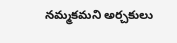నమ్మకమని అర్చకులు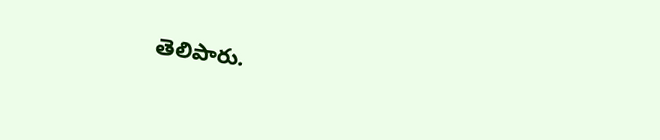తెలిపారు.